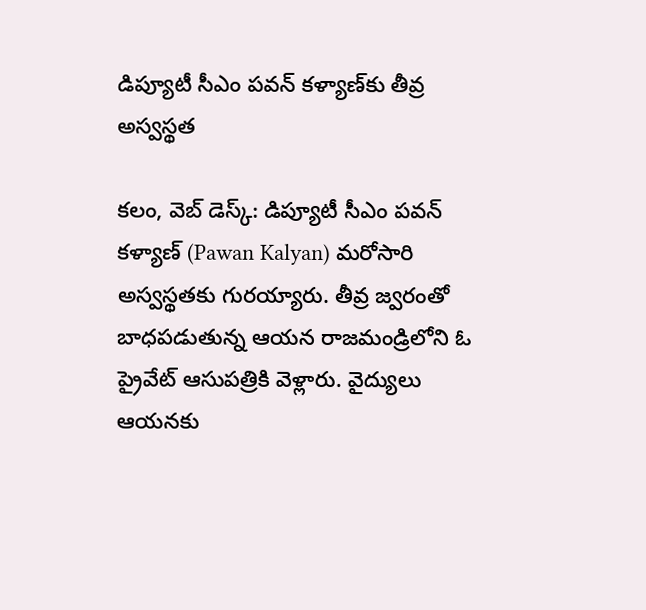డిప్యూటీ సీఎం పవన్ కళ్యాణ్‌కు తీవ్ర అస్వస్థత

కలం, వెబ్ డెస్క్: డిప్యూటీ సీఎం పవన్ కళ్యాణ్ (Pawan Kalyan) మరోసారి అస్వస్థతకు గురయ్యారు. తీవ్ర జ్వరంతో బాధపడుతున్న ఆయన రాజమండ్రిలోని ఓ ప్రైవేట్ ఆసుపత్రికి వెళ్లారు. వైద్యులు ఆయనకు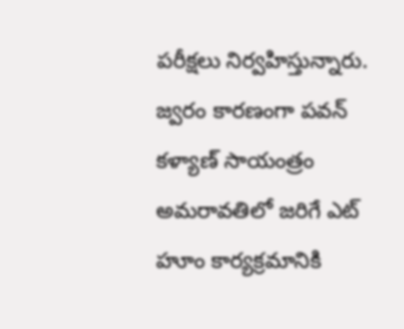పరీక్షలు నిర్వహిస్తున్నారు. జ్వరం కారణంగా పవన్ కళ్యాణ్ సాయంత్రం అమరావతిలో జరిగే ఎట్ హూం కార్యక్రమానికి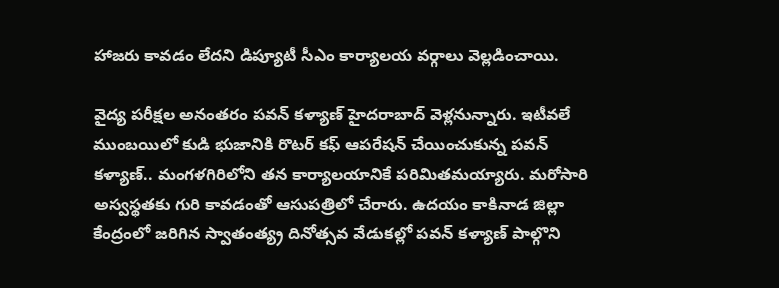హాజరు కావడం లేదని డిప్యూటీ సీఎం కార్యాలయ వర్గాలు వెల్లడించాయి.

వైద్య పరీక్షల అనంతరం పవన్ కళ్యాణ్ హైదరాబాద్ వెళ్లనున్నారు. ఇటీవలే ముంబయిలో కుడి భుజానికి రొటర్ కఫ్ ఆపరేషన్ చేయించుకున్న పవన్ కళ్యాణ్.. మంగళగిరిలోని తన కార్యాలయానికే పరిమితమయ్యారు. మరోసారి అస్వస్థతకు గురి కావడంతో ఆసుపత్రిలో చేరారు. ఉదయం కాకినాడ జిల్లా కేంద్రంలో జరిగిన స్వాతంత్య్ర దినోత్సవ వేడుకల్లో పవన్ కళ్యాణ్ పాల్గొని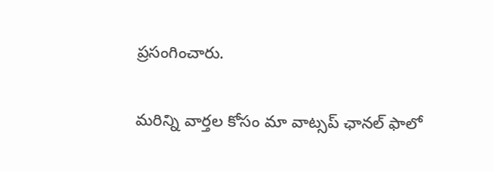ప్రసంగించారు.

మ‌రిన్ని వార్త‌ల కోసం మా వాట్స‌ప్ ఛాన‌ల్ ఫాలో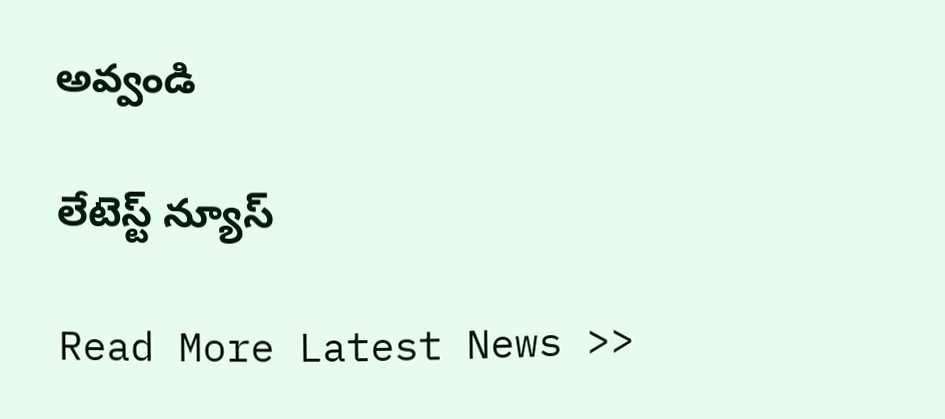అవ్వండి

లేటెస్ట్ న్యూస్‌

Read More Latest News >>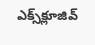ఎక్స్‌క్లూజివ్‌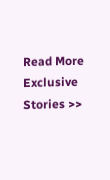Read More Exclusive Stories >>